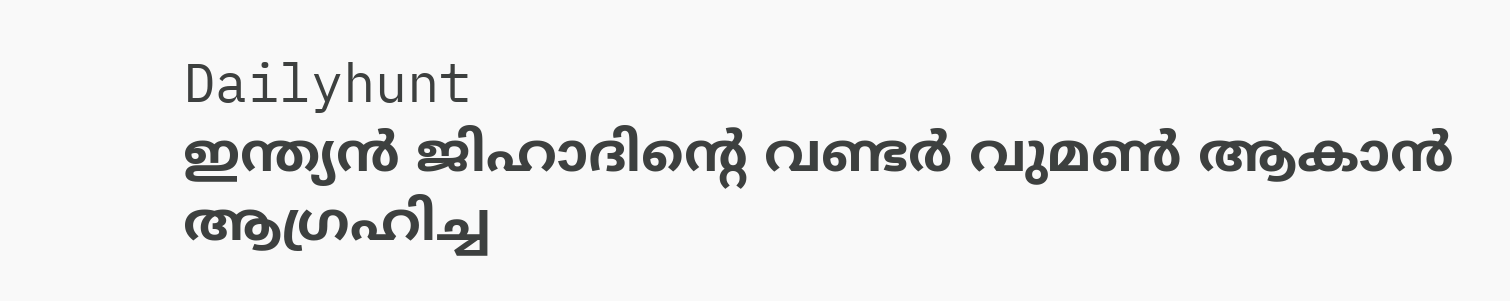Dailyhunt
ഇന്ത്യന്‍ ജിഹാദിന്റെ വണ്ടര്‍ വുമണ്‍ ആകാന്‍ ആഗ്രഹിച്ച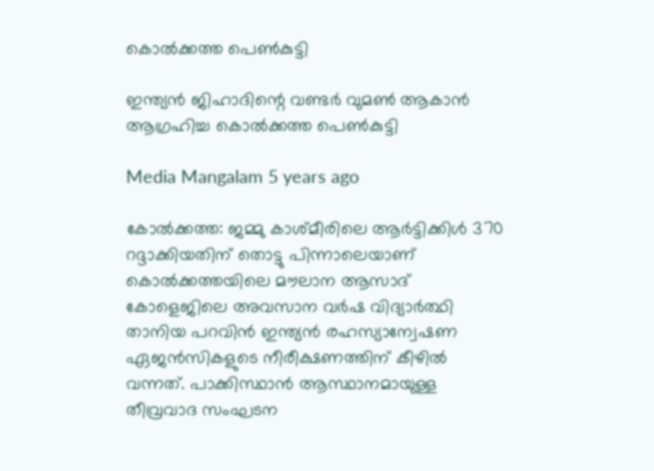കൊല്‍ക്കത്ത പെണ്‍കുട്ടി

ഇന്ത്യന്‍ ജിഹാദിന്റെ വണ്ടര്‍ വുമണ്‍ ആകാന്‍ ആഗ്രഹിച്ച കൊല്‍ക്കത്ത പെണ്‍കുട്ടി

Media Mangalam 5 years ago

കോല്‍ക്കത്ത: ജമ്മു കാശ്മീരിലെ ആര്‍ട്ടിക്കിള്‍ 370 റദ്ദാക്കിയതിന് തൊട്ടു പിന്നാലെയാണ് കൊല്‍ക്കത്തയിലെ മൗലാന ആസാദ് കോളെജിലെ അവസാന വര്‍ഷ വിദ്യാര്‍ത്ഥി താനിയ പറവിന്‍ ഇന്ത്യന്‍ രഹസ്യാന്വേഷണ ഏജന്‍സികളുടെ നീരീക്ഷണത്തിന് കീഴില്‍ വന്നത്. പാക്കിസ്ഥാന്‍ ആസ്ഥാനമായുള്ള തീവ്രവാദ സംഘടന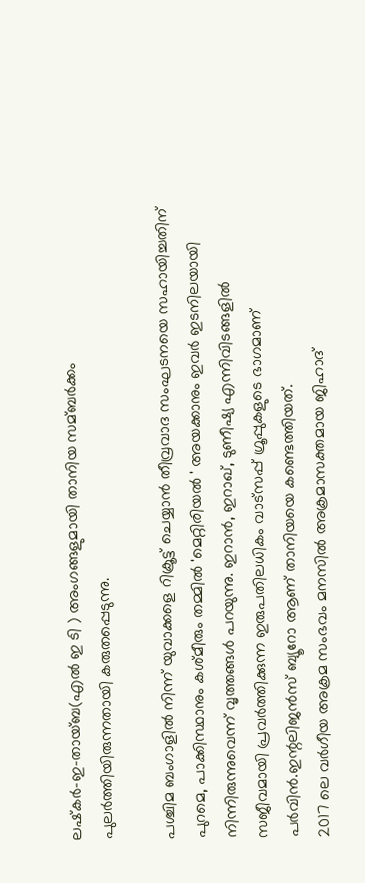ലഷ്‌കര്‍-ഇ-തായ്ബ(എല്‍ ഇ ടി ) അംഗങ്ങളുമായി താനിയ സമ്ബര്‍ക്കം പുലര്‍ത്തിയിരുന്നതായി കരുതപ്പെടുന്നു.

പശ്ചിമ ബംഗാളില്‍ നിന്ന് യുവാക്കളെ റിക്രൂട്ട് ചെയ്യാന്‍ തീവ്രവാദ സംഘടനയെ സഹായിച്ചതിന് പുറമെ, പാക്കിസ്ഥാനും കശ്മീരും തമ്മില്‍ 'മെറ്റിരിയല്‍ ' അയക്കാനും ഇവര്‍ ഇടനിലയായി നിന്നിരുന്നുവെന്ന് വൃത്തങ്ങള്‍ പറയുന്നു. ഇറാന്‍, ഇറാഖ്, ടുണീഷ്യ എന്നിവിടങ്ങളില്‍ സജീവമായി പ്രവര്‍ത്തിക്കുന്ന ഇരുപതിലധികം വാട്‌സപ്പ് ഗ്രൂപ്പുകളുടെ ഭാഗമാണ് പര്‍വിന്‍.ഇന്റലിജന്‍സ് ബ്യൂറോ ആണ് താനിയയെ കണ്ടെത്തിയത്.
2017 ലെ വര്‍ഗീയ അക്രമ സംഭവം മനസില്‍ അക്രമാസക്തമായ ജിഹാദ്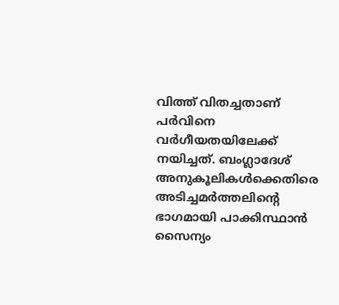വിത്ത് വിതച്ചതാണ് പര്‍വിനെ വര്‍ഗീയതയിലേക്ക് നയിച്ചത്. ബംഗ്ലാദേശ് അനുകൂലികള്‍ക്കെതിരെ അടിച്ചമര്‍ത്തലിന്റെ ഭാഗമായി പാക്കിസ്ഥാന്‍ സൈന്യം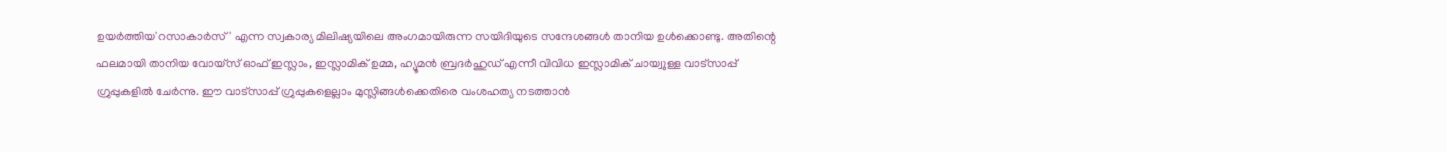ഉയര്‍ത്തിയ'റസാകാര്‍സ്' എന്ന സ്വകാര്യ മിലിഷ്യയിലെ അംഗമായിരുന്ന സയിദിയുടെ സന്ദേശങ്ങള്‍ താനിയ ഉള്‍ക്കൊണ്ടു. അതിന്റെ ഫലമായി താനിയ വോയ്‌സ് ഓഫ് ഇസ്ലാം, ഇസ്ലാമിക് ഉമ്മ, ഹ്യൂമന്‍ ബ്രദര്‍ഹുഡ് എന്നീ വിവിധ ഇസ്ലാമിക് ചായ്വുള്ള വാട്‌സാപ്പ് ഗ്രുപ്പുകളില്‍ ചേര്‍ന്നു. ഈ വാട്‌സാപ്പ് ഗ്രുപ്പുകളെല്ലാം മുസ്ലിങ്ങള്‍ക്കെതിരെ വംശഹത്യ നടത്താന്‍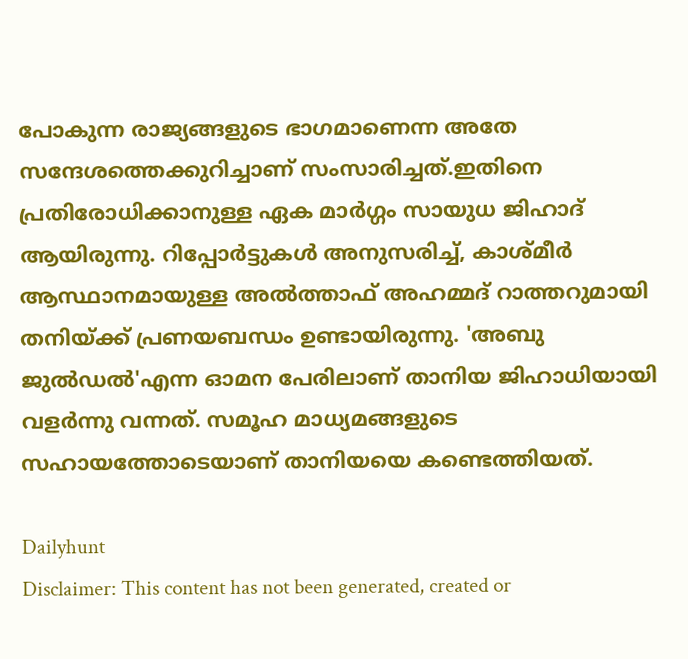പോകുന്ന രാജ്യങ്ങളുടെ ഭാഗമാണെന്ന അതേ സന്ദേശത്തെക്കുറിച്ചാണ് സംസാരിച്ചത്.ഇതിനെ പ്രതിരോധിക്കാനുള്ള ഏക മാര്‍ഗ്ഗം സായുധ ജിഹാദ് ആയിരുന്നു. റിപ്പോര്‍ട്ടുകള്‍ അനുസരിച്ച്‌, കാശ്മീര്‍ ആസ്ഥാനമായുള്ള അല്‍ത്താഫ് അഹമ്മദ് റാത്തറുമായി തനിയ്ക്ക് പ്രണയബന്ധം ഉണ്ടായിരുന്നു. 'അബു ജുല്‍ഡല്‍'എന്ന ഓമന പേരിലാണ് താനിയ ജിഹാധിയായി വളര്‍ന്നു വന്നത്. സമൂഹ മാധ്യമങ്ങളുടെ സഹായത്തോടെയാണ് താനിയയെ കണ്ടെത്തിയത്.

Dailyhunt
Disclaimer: This content has not been generated, created or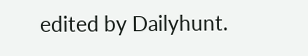edited by Dailyhunt.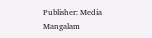Publisher: Media Mangalam